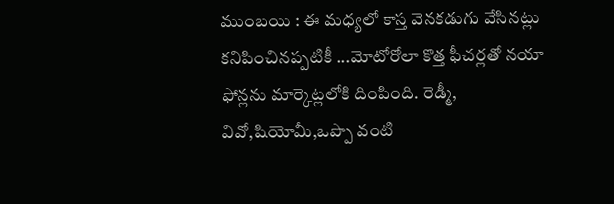ముంబయి : ఈ మధ్యలో కాస్త వెనకడుగు వేసినట్లు కనిపించినప్పటికీ ...మోటోరోలా కొత్త ఫీచర్లతో నయా ఫోన్లను మార్కెట్లలోకి దింపింది. రెడ్మీ, వివో,షియోమీ,ఒప్పొ వంటి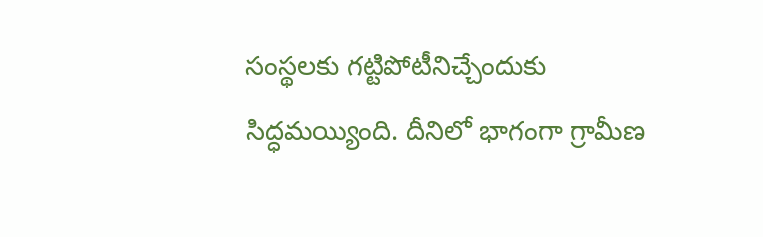సంస్థలకు గట్టిపోటీనిచ్చేందుకు సిద్ధమయ్యింది. దీనిలో భాగంగా గ్రామీణ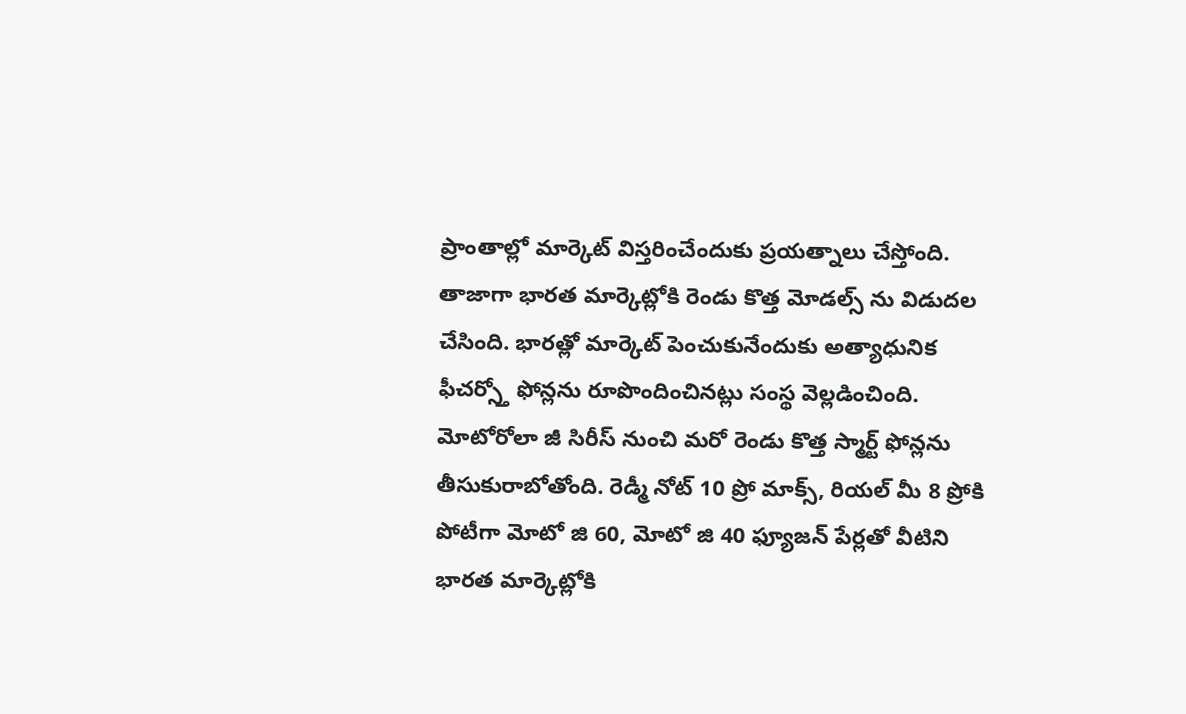ప్రాంతాల్లో మార్కెట్ విస్తరించేందుకు ప్రయత్నాలు చేస్తోంది. తాజాగా భారత మార్కెట్లోకి రెండు కొత్త మోడల్స్ ను విడుదల చేసింది. భారత్లో మార్కెట్ పెంచుకునేందుకు అత్యాధునిక ఫీచర్స్తో ఫోన్లను రూపొందించినట్లు సంస్థ వెల్లడించింది. మోటోరోలా జీ సిరీస్ నుంచి మరో రెండు కొత్త స్మార్ట్ ఫోన్లను తీసుకురాబోతోంది. రెడ్మీ నోట్ 10 ప్రో మాక్స్, రియల్ మీ 8 ప్రోకి పోటీగా మోటో జి 60, మోటో జి 40 ఫ్యూజన్ పేర్లతో వీటిని భారత మార్కెట్లోకి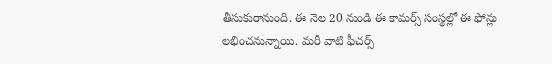తీసుకురానుంది. ఈ నెల 20 నుండి ఈ కామర్స్ సంస్థల్లో ఈ ఫోన్లు లభించనున్నాయి. మరీ వాటి ఫీచర్స్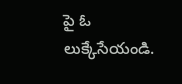పై ఓ లుక్కేసేయండి.